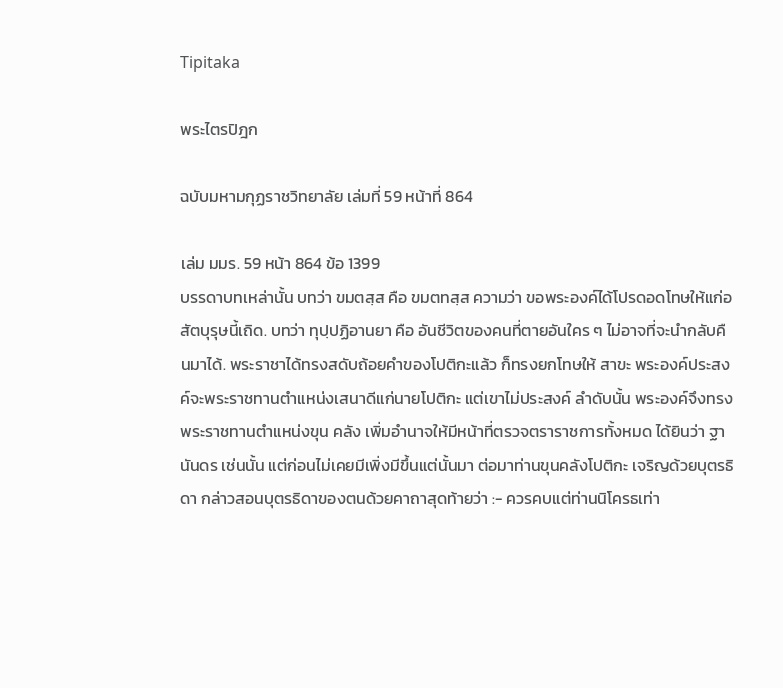Tipitaka

พระไตรปิฎก

ฉบับมหามกุฏราชวิทยาลัย เล่มที่ 59 หน้าที่ 864

เล่ม มมร. 59 หน้า 864 ข้อ 1399
บรรดาบทเหล่านั้น บทว่า ขมตสฺส คือ ขมตทสฺส ความว่า ขอพระองค์ได้โปรดอดโทษให้แก่อสัตบุรุษนี้เถิด. บทว่า ทุปฺปฏิอานยา คือ อันชีวิตของคนที่ตายอันใคร ๆ ไม่อาจที่จะนำกลับคืนมาได้. พระราชาได้ทรงสดับถ้อยคำของโปติกะแล้ว ก็ทรงยกโทษให้ สาขะ พระองค์ประสงค์จะพระราชทานตำแหน่งเสนาดีแก่นายโปติกะ แต่เขาไม่ประสงค์ ลำดับนั้น พระองค์จึงทรงพระราชทานตำแหน่งขุน คลัง เพิ่มอำนาจให้มีหน้าที่ตรวจตราราชการทั้งหมด ได้ยินว่า ฐานันดร เช่นนั้น แต่ก่อนไม่เคยมีเพิ่งมีขึ้นแต่นั้นมา ต่อมาท่านขุนคลังโปติกะ เจริญด้วยบุตรธิดา กล่าวสอนบุตรธิดาของตนด้วยคาถาสุดท้ายว่า :- ควรคบแต่ท่านนิโครธเท่า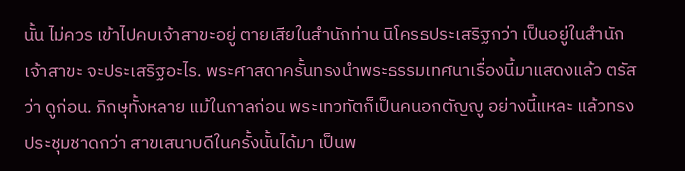นั้น ไม่ควร เข้าไปคบเจ้าสาขะอยู่ ตายเสียในสำนักท่าน นิโครธประเสริฐกว่า เป็นอยู่ในสำนักเจ้าสาขะ จะประเสริฐอะไร. พระศาสดาครั้นทรงนำพระธรรมเทศนาเรื่องนี้มาแสดงแล้ว ตรัส ว่า ดูก่อน. ภิกษุทั้งหลาย แม้ในกาลก่อน พระเทวทัตก็เป็นคนอกตัญญู อย่างนี้แหละ แล้วทรงประชุมชาดกว่า สาขเสนาบดีในครั้งนั้นได้มา เป็นพ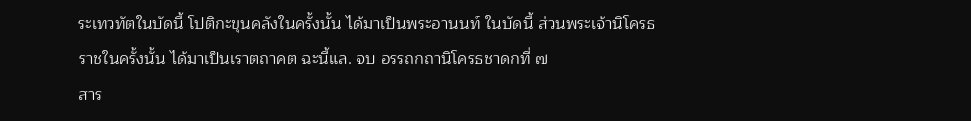ระเทวทัตในบัดนี้ โปติกะขุนคลังในครั้งนั้น ได้มาเป็นพระอานนท์ ในบัดนี้ ส่วนพระเจ้านิโครธราชในครั้งนั้น ได้มาเป็นเราตถาคต ฉะนี้แล. จบ อรรถกถานิโครธชาดกที่ ๗
สาร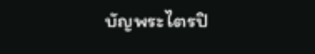บัญพระไตรปิ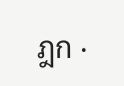ฎก ·